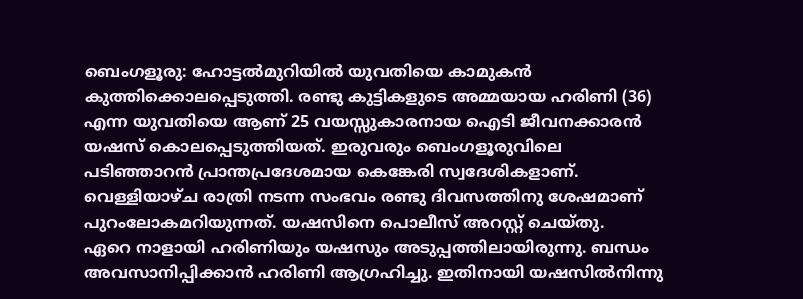ബെംഗളൂരു: ഹോട്ടൽമുറിയിൽ യുവതിയെ കാമുകൻ കുത്തിക്കൊലപ്പെടുത്തി. രണ്ടു കുട്ടികളുടെ അമ്മയായ ഹരിണി (36) എന്ന യുവതിയെ ആണ് 25 വയസ്സുകാരനായ ഐടി ജീവനക്കാരൻ യഷസ് കൊലപ്പെടുത്തിയത്. ഇരുവരും ബെംഗളൂരുവിലെ പടിഞ്ഞാറൻ പ്രാന്തപ്രദേശമായ കെങ്കേരി സ്വദേശികളാണ്. വെള്ളിയാഴ്ച രാത്രി നടന്ന സംഭവം രണ്ടു ദിവസത്തിനു ശേഷമാണ് പുറംലോകമറിയുന്നത്. യഷസിനെ പൊലീസ് അറസ്റ്റ് ചെയ്തു.
ഏറെ നാളായി ഹരിണിയും യഷസും അടുപ്പത്തിലായിരുന്നു. ബന്ധം അവസാനിപ്പിക്കാൻ ഹരിണി ആഗ്രഹിച്ചു. ഇതിനായി യഷസിൽനിന്നു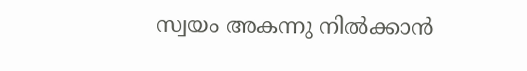സ്വയം അകന്നു നിൽക്കാൻ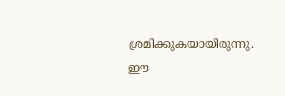ശ്രമിക്കുകയായിരുന്നു. ഈ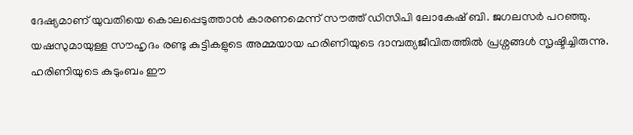ദേഷ്യമാണ് യുവതിയെ കൊലപ്പെടുത്താൻ കാരണമെന്ന് സൗത്ത് ഡിസിപി ലോകേഷ് ബി. ജഗലസർ പറഞ്ഞു.
യഷസുമായുള്ള സൗഹൃദം രണ്ടു കുട്ടികളുടെ അമ്മയായ ഹരിണിയുടെ ദാമ്പത്യജീവിതത്തിൽ പ്രശ്നങ്ങൾ സൃഷ്ടിച്ചിരുന്നു. ഹരിണിയുടെ കുടുംബം ഈ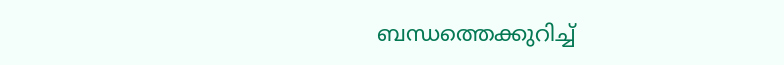ബന്ധത്തെക്കുറിച്ച്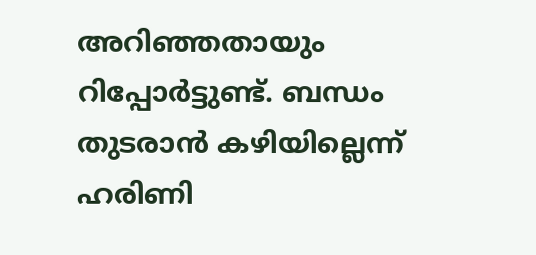അറിഞ്ഞതായും റിപ്പോർട്ടുണ്ട്. ബന്ധം തുടരാൻ കഴിയില്ലെന്ന് ഹരിണി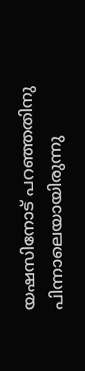യഷസിനോട് പറഞ്ഞതിനു പിന്നാലെയായിരുന്നു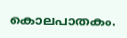കൊലപാതകം.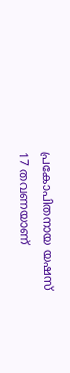പ്രകോപിതനായ യഷസ് 17 തവണയാണ്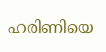ഹരിണിയെ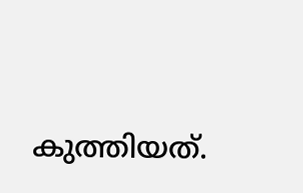കുത്തിയത്.